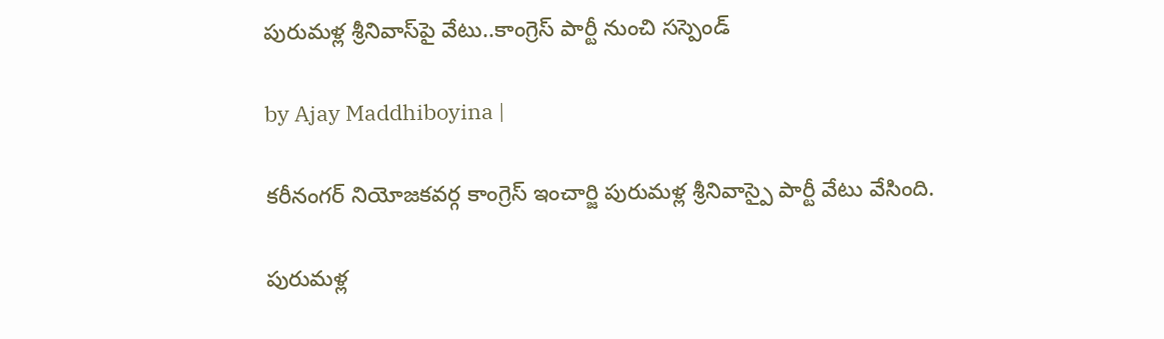పురుమళ్ల శ్రీనివాస్‌పై వేటు..కాంగ్రెస్ పార్టీ నుంచి సస్పెండ్

by Ajay Maddhiboyina |

కరీనంగర్ నియోజకవర్గ కాంగ్రెస్ ఇంచార్జి పురుమళ్ల శ్రీనివాస్పై పార్టీ వేటు వేసింది.

పురుమళ్ల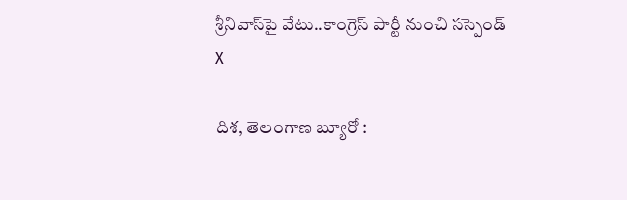శ్రీనివాస్‌పై వేటు..కాంగ్రెస్ పార్టీ నుంచి సస్పెండ్
X

దిశ, తెలంగాణ బ్యూరో :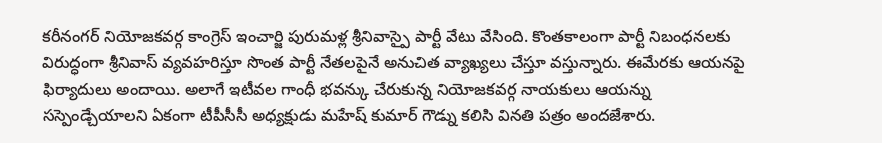కరీనంగర్ నియోజకవర్గ కాంగ్రెస్ ఇంచార్జి పురుమళ్ల శ్రీనివాస్పై పార్టీ వేటు వేసింది. కొంతకాలంగా పార్టీ నిబంధనలకు విరుద్ధంగా శ్రీనివాస్ వ్యవహరిస్తూ సొంత పార్టీ నేతలపైనే అనుచిత వ్యాఖ్యలు చేస్తూ వస్తున్నారు. ఈమేరకు ఆయనపై ఫిర్యాదులు అందాయి. అలాగే ఇటీవల గాంధీ భవన్కు చేరుకున్న నియోజకవర్గ నాయకులు ఆయన్ను సస్పెండ్చేయాలని ఏకంగా టీపీసీసీ అధ్యక్షుడు మహేష్ కుమార్ గౌడ్ను కలిసి వినతి పత్రం అందజేశారు.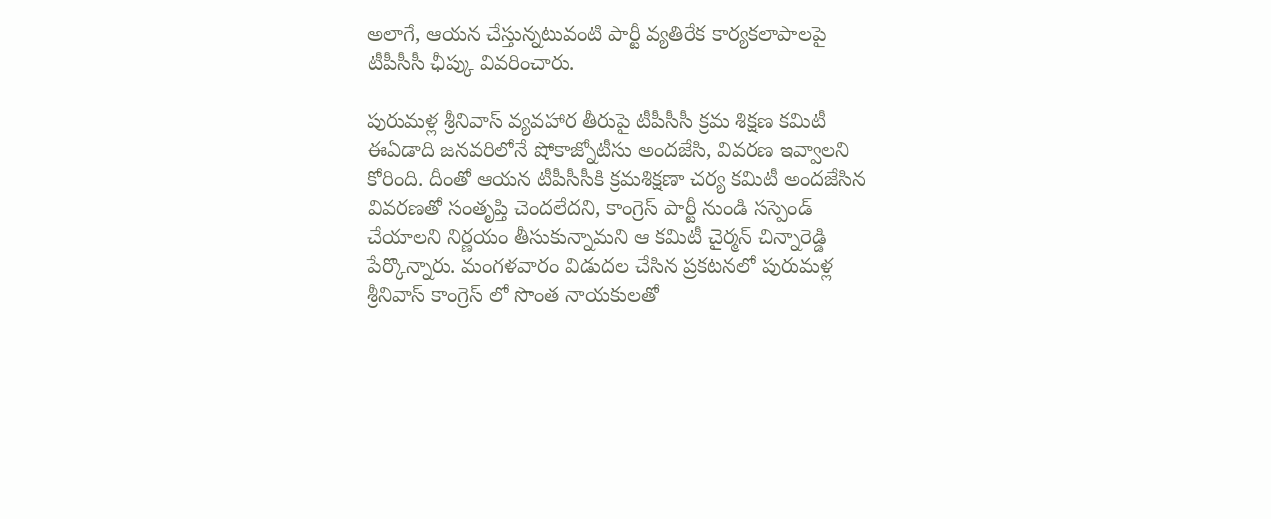అలాగే, ఆయన చేస్తున్నటువంటి పార్టీ వ్యతిరేక కార్యకలాపాలపై టీపీసీసీ ఛీప్కు వివరించారు.

పురుమళ్ల శ్రీనివాస్ వ్యవహార తీరుపై టీపీసీసీ క్రమ శిక్షణ కమిటీ ఈఏడాది జనవరిలోనే షోకాజ్నోటీసు అందజేసి, వివరణ ఇవ్వాలని కోరింది. దీంతో ఆయన టీపీసీసీకి క్రమశిక్షణా చర్య కమిటీ అందజేసిన వివరణతో సంతృప్తి చెందలేదని, కాంగ్రెస్ పార్టీ నుండి సస్పెండ్ చేయాలని నిర్ణయం తీసుకున్నామని ఆ కమిటీ చైర్మన్ చిన్నారెడ్డి పేర్కొన్నారు. మంగళవారం విడుదల చేసిన ప్రకటనలో పురుమళ్ల శ్రీనివాస్ కాంగ్రెస్ లో సొంత నాయకులతో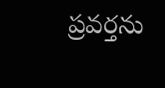ప్రవర్తను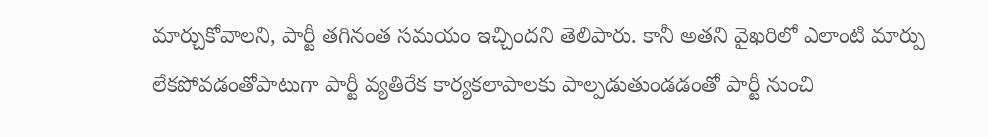మార్చుకోవాలని, పార్టీ తగినంత సమయం ఇచ్చిందని తెలిపారు. కానీ అతని వైఖరిలో ఎలాంటి మార్పు లేకపోవడంతోపాటుగా పార్టీ వ్యతిరేక కార్యకలాపాలకు పాల్పడుతుండడంతో పార్టీ నుంచి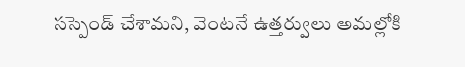సస్పెండ్ చేశామని, వెంటనే ఉత్తర్వులు అమల్లోకి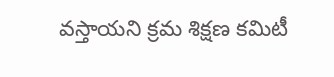వస్తాయని క్రమ శిక్షణ కమిటీ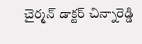చైర్మన్ డాక్టర్ చిన్నారెడ్డి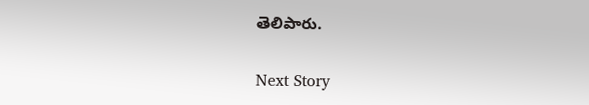తెలిపారు.

Next Story